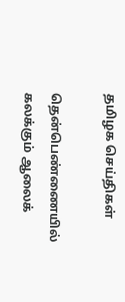தமிழக செய்திகள்

தென்பெண்ணையில் கலக்கும் ஆலைக்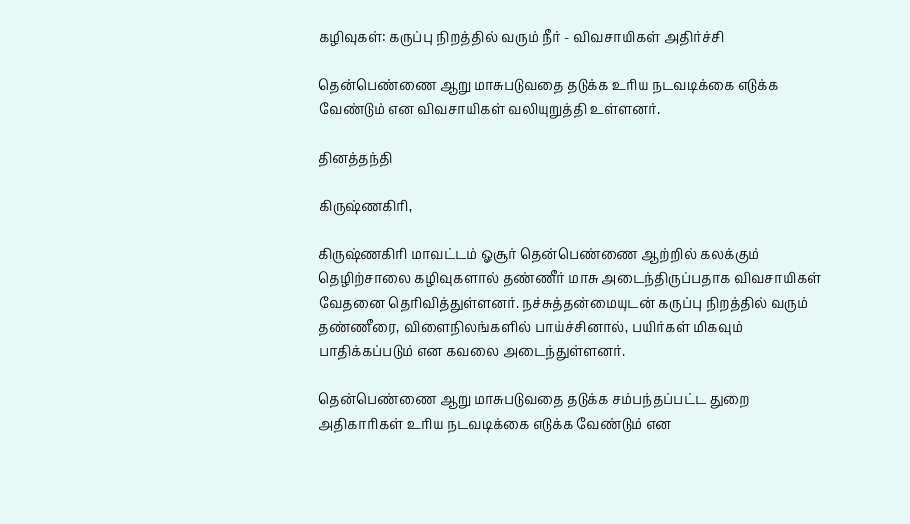கழிவுகள்: கருப்பு நிறத்தில் வரும் நீர் - விவசாயிகள் அதிர்ச்சி

தென்பெண்ணை ஆறு மாசுபடுவதை தடுக்க உரிய நடவடிக்கை எடுக்க வேண்டும் என விவசாயிகள் வலியுறுத்தி உள்ளனர்.

தினத்தந்தி

கிருஷ்ணகிரி,

கிருஷ்ணகிரி மாவட்டம் ஓசூர் தென்பெண்ணை ஆற்றில் கலக்கும் தெழிற்சாலை கழிவுகளால் தண்ணீர் மாசு அடைந்திருப்பதாக விவசாயிகள் வேதனை தெரிவித்துள்ளனர். நச்சுத்தன்மையுடன் கருப்பு நிறத்தில் வரும் தண்ணீரை, விளைநிலங்களில் பாய்ச்சினால், பயிர்கள் மிகவும் பாதிக்கப்படும் என கவலை அடைந்துள்ளனர்.

தென்பெண்ணை ஆறு மாசுபடுவதை தடுக்க சம்பந்தப்பட்ட துறை அதிகாரிகள் உரிய நடவடிக்கை எடுக்க வேண்டும் என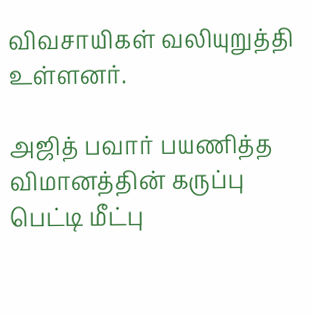விவசாயிகள் வலியுறுத்தி உள்ளனர்.

அஜித் பவார் பயணித்த விமானத்தின் கருப்பு பெட்டி மீட்பு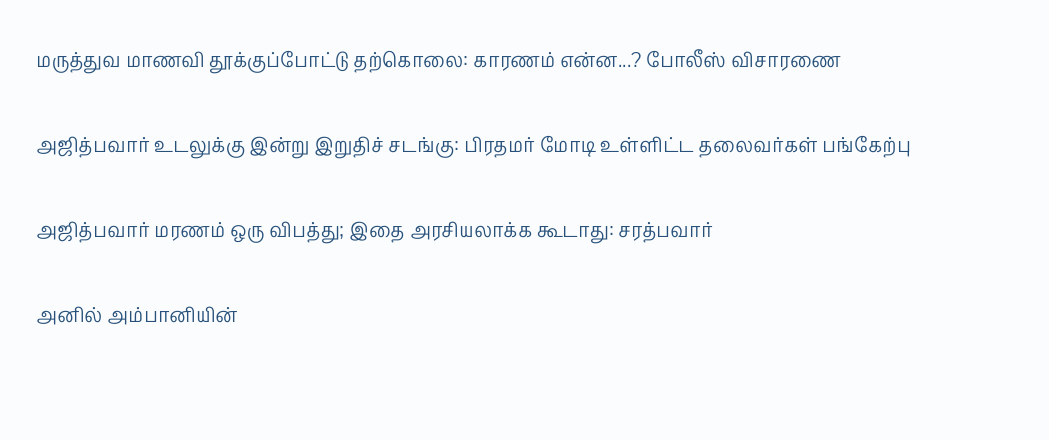மருத்துவ மாணவி தூக்குப்போட்டு தற்கொலை: காரணம் என்ன...? போலீஸ் விசாரணை

அஜித்பவார் உடலுக்கு இன்று இறுதிச் சடங்கு: பிரதமர் மோடி உள்ளிட்ட தலைவர்கள் பங்கேற்பு

அஜித்பவார் மரணம் ஒரு விபத்து; இதை அரசியலாக்க கூடாது: சரத்பவார்

அனில் அம்பானியின்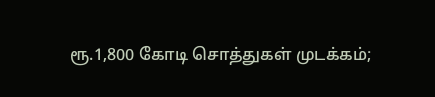ரூ.1,800 கோடி சொத்துகள் முடக்கம்;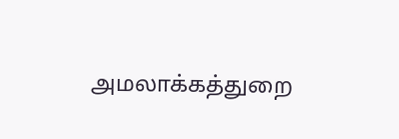அமலாக்கத்துறை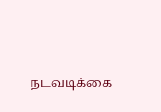நடவடிக்கை